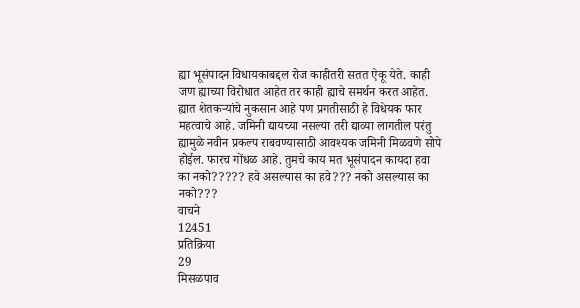ह्या भूसंपादन विधायकाबद्दल रोज काहीतरी सतत ऐकू येते. काही जण ह्याच्या विरोधात आहेत तर काही ह्याचे समर्थन करत आहेत. ह्यात शेतकऱ्यांचे नुकसान आहे पण प्रगतीसाठी हे विधेयक फार महत्वाचे आहे. जमिनी द्यायच्या नसल्या तरी द्याव्या लागतील परंतु ह्यामुळे नवीन प्रकल्प राबवण्यासाठी आवश्यक जमिनी मिळवणे सोपे होईल. फारच गोंधळ आहे. तुमचे काय मत भूसंपादन कायदा हवा का नको????? हवे असल्यास का हवे??? नको असल्यास का नको???
वाचने
12451
प्रतिक्रिया
29
मिसळपाव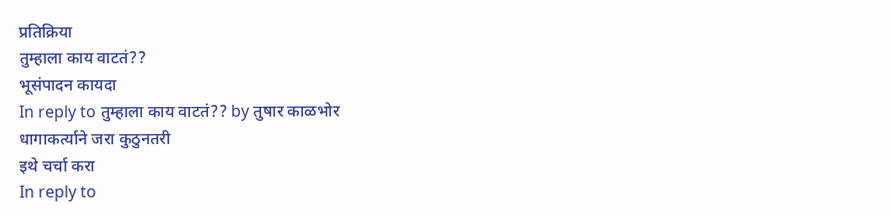प्रतिक्रिया
तुम्हाला काय वाटतं??
भूसंपादन कायदा
In reply to तुम्हाला काय वाटतं?? by तुषार काळभोर
धागाकर्त्याने जरा कुठुनतरी
इथे चर्चा करा
In reply to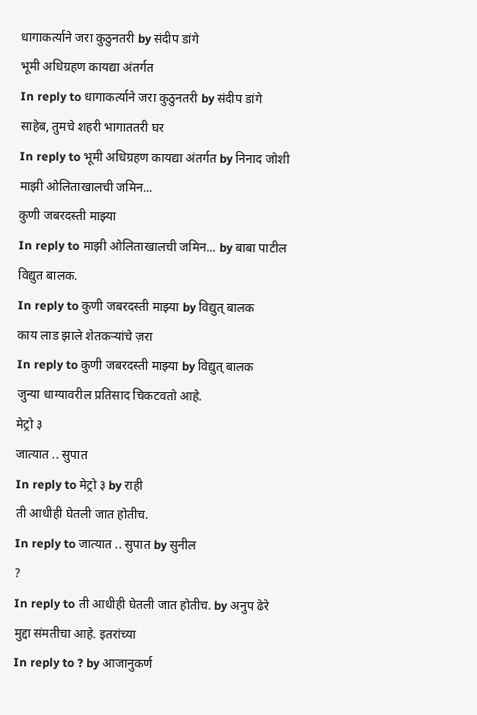धागाकर्त्याने जरा कुठुनतरी by संदीप डांगे
भूमी अधिग्रहण कायद्या अंतर्गत
In reply to धागाकर्त्याने जरा कुठुनतरी by संदीप डांगे
साहेब, तुमचे शहरी भागाततरी घर
In reply to भूमी अधिग्रहण कायद्या अंतर्गत by निनाद जोशी
माझी ओलिताखालची जमिन...
कुणी जबरदस्ती माझ्या
In reply to माझी ओलिताखालची जमिन... by बाबा पाटील
विद्युत बालक.
In reply to कुणी जबरदस्ती माझ्या by विद्युत् बालक
काय लाड झाले शेतकऱ्यांचे ज़रा
In reply to कुणी जबरदस्ती माझ्या by विद्युत् बालक
जुन्या धाग्यावरील प्रतिसाद चिकटवतो आहे.
मेट्रो ३
जात्यात .. सुपात
In reply to मेट्रो ३ by राही
ती आधीही घेतली जात होतीच.
In reply to जात्यात .. सुपात by सुनील
?
In reply to ती आधीही घेतली जात होतीच. by अनुप ढेरे
मुद्दा संमतीचा आहे. इतरांच्या
In reply to ? by आजानुकर्ण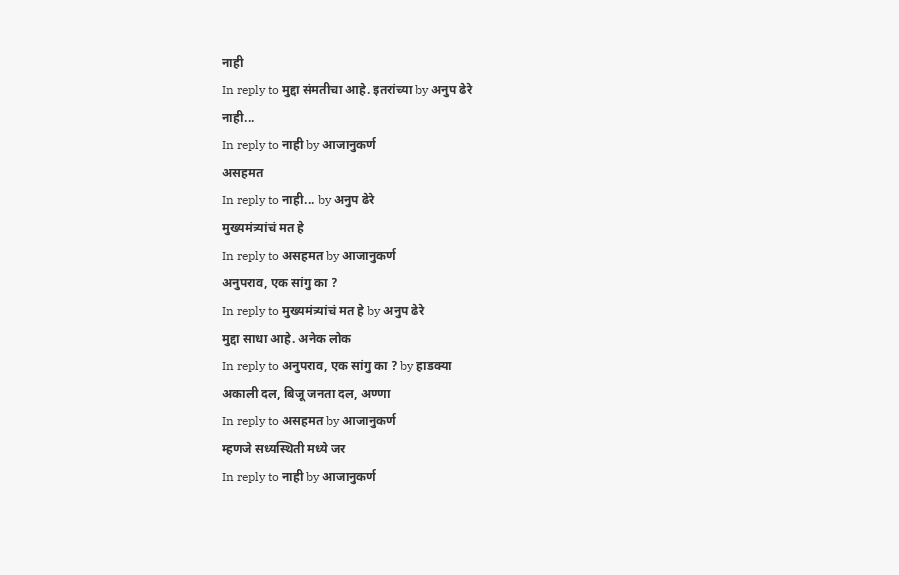नाही
In reply to मुद्दा संमतीचा आहे. इतरांच्या by अनुप ढेरे
नाही...
In reply to नाही by आजानुकर्ण
असहमत
In reply to नाही... by अनुप ढेरे
मुख्यमंत्र्यांचं मत हे
In reply to असहमत by आजानुकर्ण
अनुपराव, एक सांगु का ?
In reply to मुख्यमंत्र्यांचं मत हे by अनुप ढेरे
मुद्दा साधा आहे. अनेक लोक
In reply to अनुपराव, एक सांगु का ? by हाडक्या
अकाली दल, बिजू जनता दल, अण्णा
In reply to असहमत by आजानुकर्ण
म्हणजे सध्यस्थिती मध्ये जर
In reply to नाही by आजानुकर्ण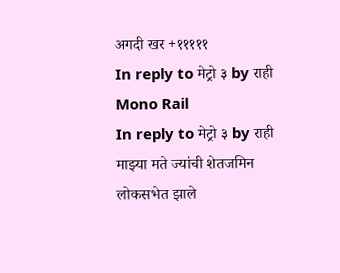अगदी खर +१११११
In reply to मेट्रो ३ by राही
Mono Rail
In reply to मेट्रो ३ by राही
माझ्या मते ज्यांची शेतजमिन
लोकसभेत झाले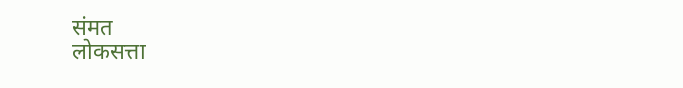संमत
लोकसत्ता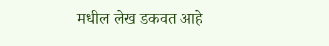मधील लेख डकवत आहे